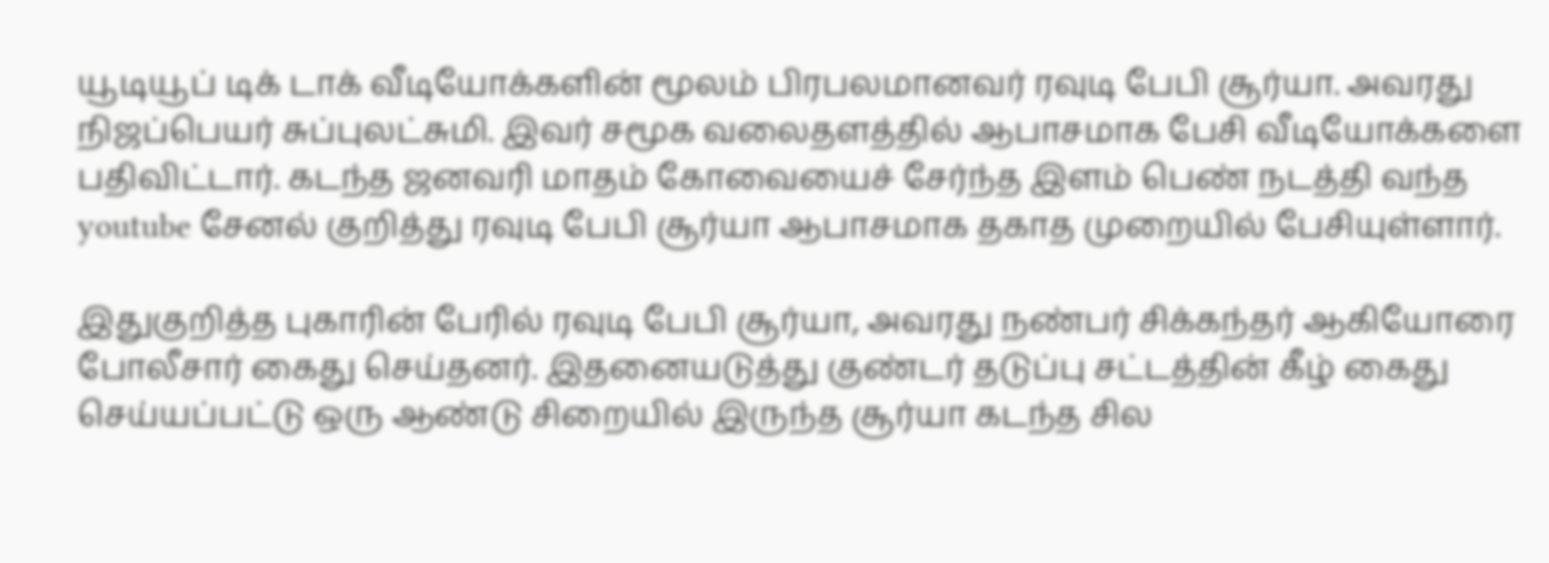யூடியூப் டிக் டாக் வீடியோக்களின் மூலம் பிரபலமானவர் ரவுடி பேபி சூர்யா. அவரது நிஜப்பெயர் சுப்புலட்சுமி. இவர் சமூக வலைதளத்தில் ஆபாசமாக பேசி வீடியோக்களை பதிவிட்டார். கடந்த ஜனவரி மாதம் கோவையைச் சேர்ந்த இளம் பெண் நடத்தி வந்த youtube சேனல் குறித்து ரவுடி பேபி சூர்யா ஆபாசமாக தகாத முறையில் பேசியுள்ளார்.

இதுகுறித்த புகாரின் பேரில் ரவுடி பேபி சூர்யா, அவரது நண்பர் சிக்கந்தர் ஆகியோரை போலீசார் கைது செய்தனர். இதனையடுத்து குண்டர் தடுப்பு சட்டத்தின் கீழ் கைது செய்யப்பட்டு ஒரு ஆண்டு சிறையில் இருந்த சூர்யா கடந்த சில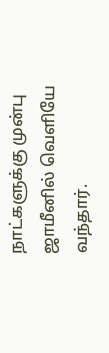நாட்களுக்கு முன்பு ஜாமீனில் வெளியே வந்தார்.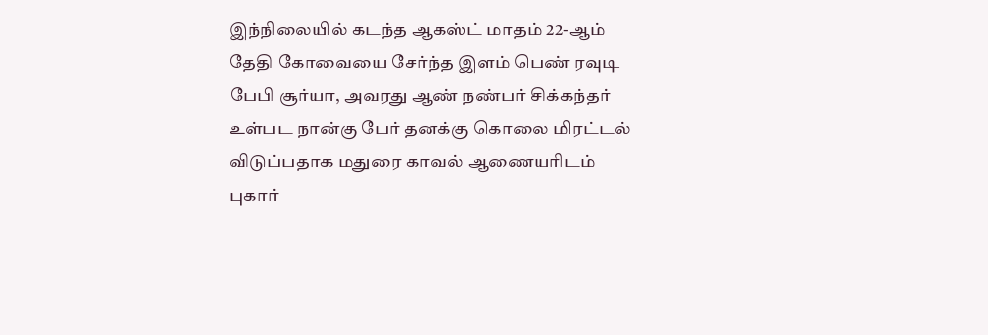இந்நிலையில் கடந்த ஆகஸ்ட் மாதம் 22-ஆம் தேதி கோவையை சேர்ந்த இளம் பெண் ரவுடி பேபி சூர்யா, அவரது ஆண் நண்பர் சிக்கந்தர் உள்பட நான்கு பேர் தனக்கு கொலை மிரட்டல் விடுப்பதாக மதுரை காவல் ஆணையரிடம் புகார்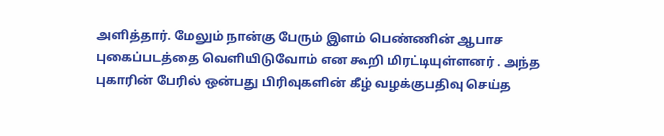அளித்தார். மேலும் நான்கு பேரும் இளம் பெண்ணின் ஆபாச புகைப்படத்தை வெளியிடுவோம் என கூறி மிரட்டியுள்ளனர் . அந்த புகாரின் பேரில் ஒன்பது பிரிவுகளின் கீழ் வழக்குபதிவு செய்த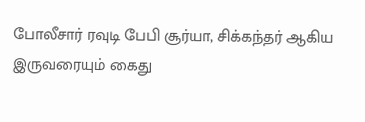போலீசார் ரவுடி பேபி சூர்யா, சிக்கந்தர் ஆகிய இருவரையும் கைது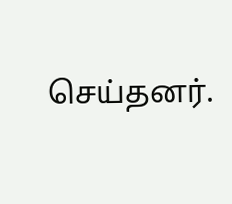செய்தனர்.